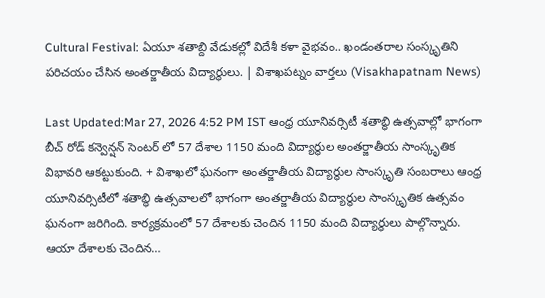Cultural Festival: ఏయూ శతాబ్ది వేడుకల్లో విదేశీ కళా వైభవం.. ఖండంతరాల సంస్కృతిని పరిచయం చేసిన అంతర్జాతీయ విద్యార్థులు. | విశాఖపట్నం వార్తలు (Visakhapatnam News)

Last Updated:Mar 27, 2026 4:52 PM IST ఆంధ్ర యూనివర్సిటీ శతాబ్ధి ఉత్సవాల్లో భాగంగా బీచ్ రోడ్ కన్వెన్షన్ సెంటర్ లో 57 దేశాల 1150 మంది విద్యార్థుల అంతర్జాతీయ సాంస్కృతిక విభావరి ఆకట్టుకుంది. + విశాఖలో ఘనంగా అంతర్జాతీయ విద్యార్థుల సాంస్కృతి సంబరాలు ఆంధ్ర యూనివర్సిటీలో శ‌తాబ్ధి ఉత్స‌వాల‌లో భాగంగా అంతర్జాతీయ విద్యార్థుల సాంస్కృతిక ఉత్సవం ఘనంగా జరిగింది. కార్యక్రమంలో 57 దేశాల‌కు చెందిన 1150 మంది విద్యార్థులు పాల్గొన్నారు. ఆయా దేశాలకు చెందిన…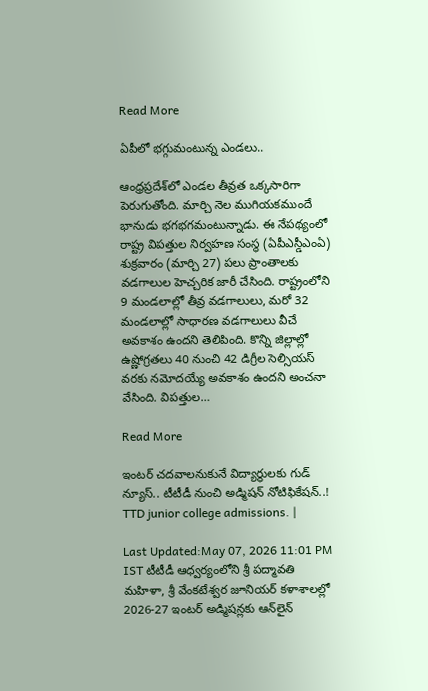Read More

ఏపీలో భగ్గుమంటున్న ఎండలు..

ఆంధ్రప్రదేశ్‌లో ఎండల తీవ్రత ఒక్కసారిగా పెరుగుతోంది. మార్చి నెల ముగియకముందే భానుడు భగభగమంటున్నాడు. ఈ నేపథ్యంలో రాష్ట్ర విపత్తుల నిర్వహణ సంస్థ (ఏపీఎస్డీఎంఏ) శుక్రవారం (మార్చి 27) పలు ప్రాంతాలకు వడగాలుల హెచ్చరిక జారీ చేసింది. రాష్ట్రంలోని 9 మండలాల్లో తీవ్ర వడగాలులు, మరో 32 మండలాల్లో సాధారణ వడగాలులు వీచే అవకాశం ఉందని తెలిపింది. కొన్ని జిల్లాల్లో ఉష్ణోగ్రతలు 40 నుంచి 42 డిగ్రీల సెల్సియస్ వరకు నమోదయ్యే అవకాశం ఉందని అంచనా వేసింది. విపత్తుల…

Read More

ఇంటర్ చదవాలనుకునే విద్యార్థులకు గుడ్ న్యూస్.. టీటీడీ నుంచి అడ్మిషన్ నోటిఫికేషన్..! TTD junior college admissions. |

Last Updated:May 07, 2026 11:01 PM IST టీటీడీ ఆధ్వర్యంలోని శ్రీ పద్మావతి మహిళా, శ్రీ వేంకటేశ్వర జూనియర్ కళాశాలల్లో 2026-27 ఇంటర్ అడ్మిషన్లకు ఆన్‌లైన్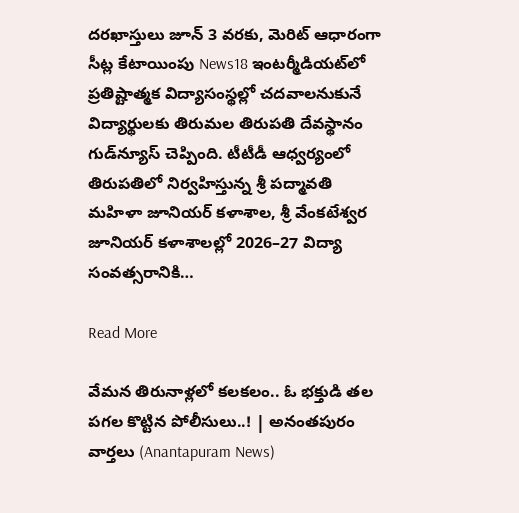దరఖాస్తులు జూన్ 3 వరకు, మెరిట్ ఆధారంగా సీట్ల కేటాయింపు News18 ఇంటర్మీడియట్‌లో ప్రతిష్టాత్మక విద్యాసంస్థల్లో చదవాలనుకునే విద్యార్థులకు తిరుమల తిరుపతి దేవస్థానం గుడ్‌న్యూస్ చెప్పింది. టీటీడీ ఆధ్వర్యంలో తిరుపతిలో నిర్వహిస్తున్న శ్రీ పద్మావతి మహిళా జూనియర్ కళాశాల, శ్రీ వేంకటేశ్వర జూనియర్ కళాశాలల్లో 2026–27 విద్యా సంవత్సరానికి…

Read More

వేమన తిరునాళ్లలో కలకలం.. ఓ భక్తుడి తల పగల కొట్టిన పోలీసులు..! | అనంతపురం వార్తలు (Anantapuram News)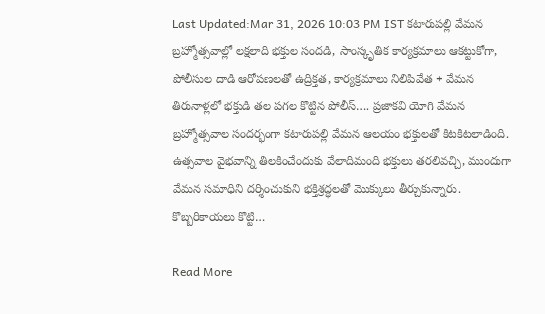Last Updated:Mar 31, 2026 10:03 PM IST కటారుపల్లి వేమన బ్రహ్మోత్సవాల్లో లక్షలాది భక్తుల సందడి, సాంస్కృతిక కార్యక్రమాలు ఆకట్టుకోగా, పోలీసుల దాడి ఆరోపణలతో ఉద్రిక్తత, కార్యక్రమాలు నిలిపివేత + వేమన తిరునాళ్లలో భక్తుడి తల పగల కొట్టిన పోలీస్…. ప్రజాకవి యోగి వేమన బ్రహ్మోత్సవాల సందర్భంగా కటారుపల్లి వేమన ఆలయం భక్తులతో కిటకిటలాడింది. ఉత్సవాల వైభవాన్ని తిలకించేందుకు వేలాదిమంది భక్తులు తరలివచ్చి, ముందుగా వేమన సమాధిని దర్శించుకుని భక్తిశ్రద్ధలతో మొక్కులు తీర్చుకున్నారు. కొబ్బరికాయలు కొట్టి…

Read More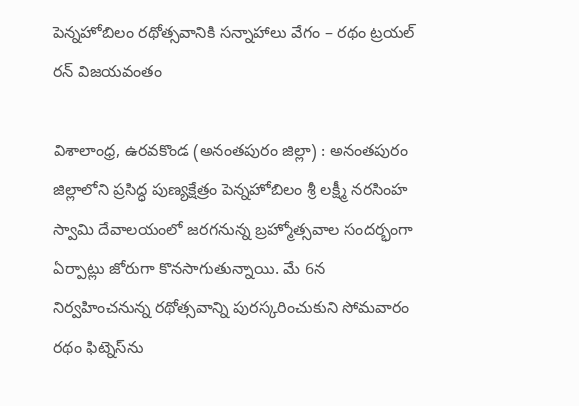పెన్నహోబిలం రథోత్సవానికి సన్నాహాలు వేగం – రథం ట్రయల్ రన్ విజయవంతం

విశాలాంధ్ర, ఉరవకొండ (అనంతపురం జిల్లా) : అనంతపురం జిల్లాలోని ప్రసిద్ధ పుణ్యక్షేత్రం పెన్నహోబిలం శ్రీ లక్ష్మీ నరసింహ స్వామి దేవాలయంలో జరగనున్న బ్రహ్మోత్సవాల సందర్భంగా ఏర్పాట్లు జోరుగా కొనసాగుతున్నాయి. మే 6న నిర్వహించనున్న రథోత్సవాన్ని పురస్కరించుకుని సోమవారం రథం ఫిట్నెస్‌ను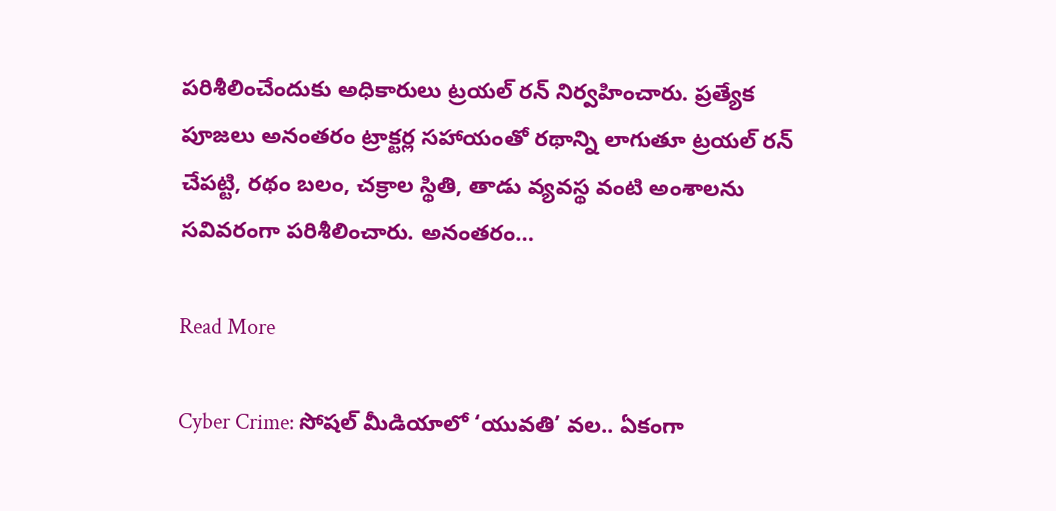పరిశీలించేందుకు అధికారులు ట్రయల్ రన్ నిర్వహించారు. ప్రత్యేక పూజలు అనంతరం ట్రాక్టర్ల సహాయంతో రథాన్ని లాగుతూ ట్రయల్ రన్ చేపట్టి, రథం బలం, చక్రాల స్థితి, తాడు వ్యవస్థ వంటి అంశాలను సవివరంగా పరిశీలించారు. అనంతరం…

Read More

Cyber Crime: సోషల్ మీడియాలో ‘యువతి’ వల.. ఏకంగా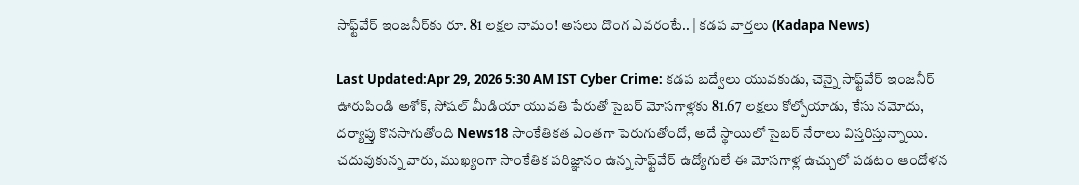సాఫ్ట్‌వేర్ ఇంజనీర్‌కు రూ. 81 లక్షల నామం! అసలు దొంగ ఎవరంటే.. | కడప వార్తలు (Kadapa News)

Last Updated:Apr 29, 2026 5:30 AM IST Cyber Crime: కడప బద్వేలు యువకుడు, చెన్నై సాఫ్ట్‌వేర్ ఇంజనీర్ ఊరుపిండి అశోక్, సోషల్ మీడియా యువతి పేరుతో సైబర్ మోసగాళ్లకు 81.67 లక్షలు కోల్పోయాడు, కేసు నమోదు, దర్యాప్తు కొనసాగుతోంది News18 సాంకేతికత ఎంతగా పెరుగుతోందో, అదే స్థాయిలో సైబర్ నేరాలు విస్తరిస్తున్నాయి. చదువుకున్న వారు, ముఖ్యంగా సాంకేతిక పరిజ్ఞానం ఉన్న సాఫ్ట్‌వేర్ ఉద్యోగులే ఈ మోసగాళ్ల ఉచ్చులో పడటం ఆందోళన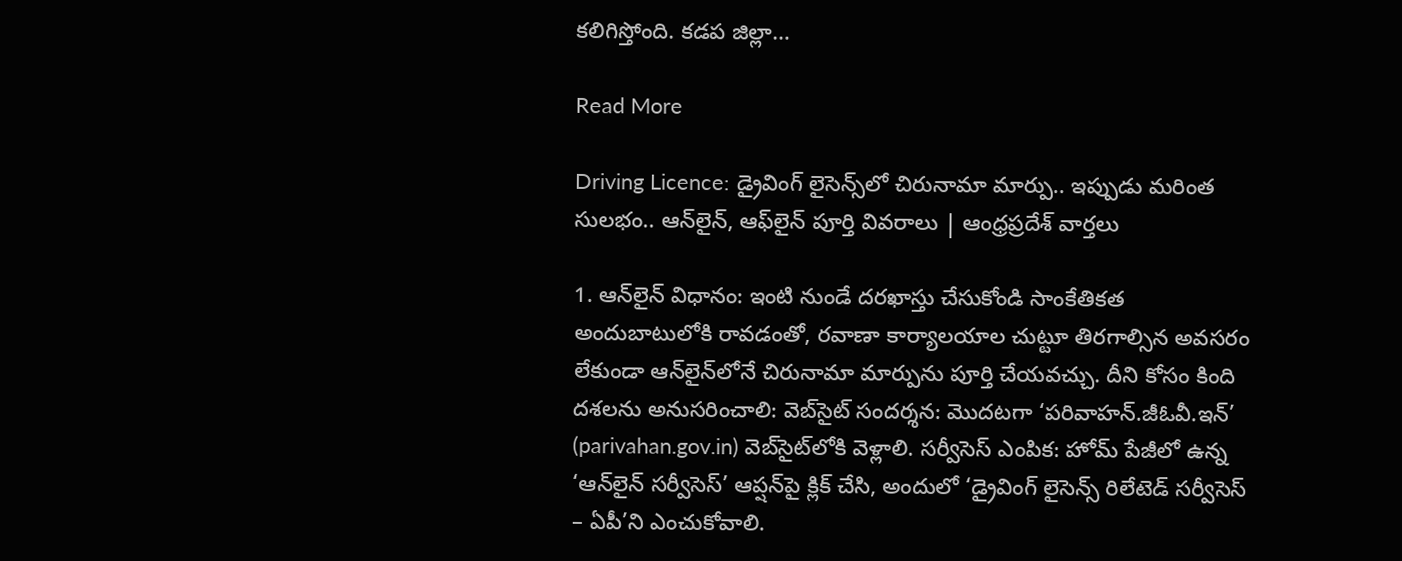కలిగిస్తోంది. కడప జిల్లా…

Read More

Driving Licence: డ్రైవింగ్ లైసెన్స్‌లో చిరునామా మార్పు.. ఇప్పుడు మరింత సులభం.. ఆన్‌లైన్, ఆఫ్‌లైన్ పూర్తి వివరాలు | ఆంధ్రప్రదేశ్ వార్తలు

1. ఆన్‌లైన్ విధానం: ఇంటి నుండే దరఖాస్తు చేసుకోండి సాంకేతికత అందుబాటులోకి రావడంతో, రవాణా కార్యాలయాల చుట్టూ తిరగాల్సిన అవసరం లేకుండా ఆన్‌లైన్‌లోనే చిరునామా మార్పును పూర్తి చేయవచ్చు. దీని కోసం కింది దశలను అనుసరించాలి: వెబ్‌సైట్ సందర్శన: మొదటగా ‘పరివాహన్.జీఓవీ.ఇన్’ (parivahan.gov.in) వెబ్‌సైట్‌లోకి వెళ్లాలి. సర్వీసెస్ ఎంపిక: హోమ్ పేజీలో ఉన్న ‘ఆన్‌లైన్ సర్వీసెస్’ ఆప్షన్‌పై క్లిక్ చేసి, అందులో ‘డ్రైవింగ్ లైసెన్స్ రిలేటెడ్ సర్వీసెస్ – ఏపీ’ని ఎంచుకోవాలి.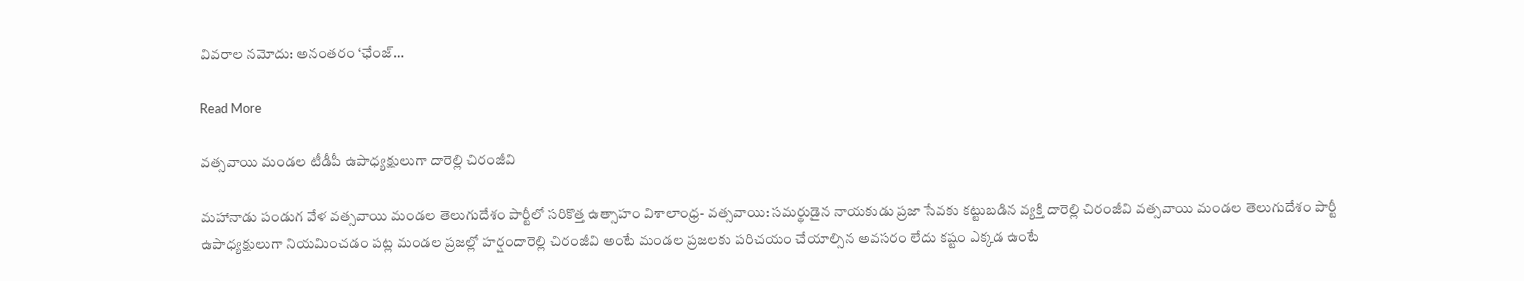వివరాల నమోదు: అనంతరం ‘ఛేంజ్…

Read More

వత్సవాయి మండల టీడీపీ ఉపాధ్యక్షులుగా దారెల్లి చిరంజీవి

మహానాడు పండుగ వేళ వత్సవాయి మండల తెలుగుదేశం పార్టీలో సరికొత్త ఉత్సాహం విశాలాంధ్ర- వత్సవాయి: సమర్థుడైన నాయకుడు ప్రజా సేవకు కట్టుబడిన వ్యక్తి దారెల్లి చిరంజీవి వత్సవాయి మండల తెలుగుదేశం పార్టీ ఉపాధ్యక్షులుగా నియమించడం పట్ల మండల ప్రజల్లో హర్షందారెల్లి చిరంజీవి అంటే మండల ప్రజలకు పరిచయం చేయాల్సిన అవసరం లేదు కష్టం ఎక్కడ ఉంటే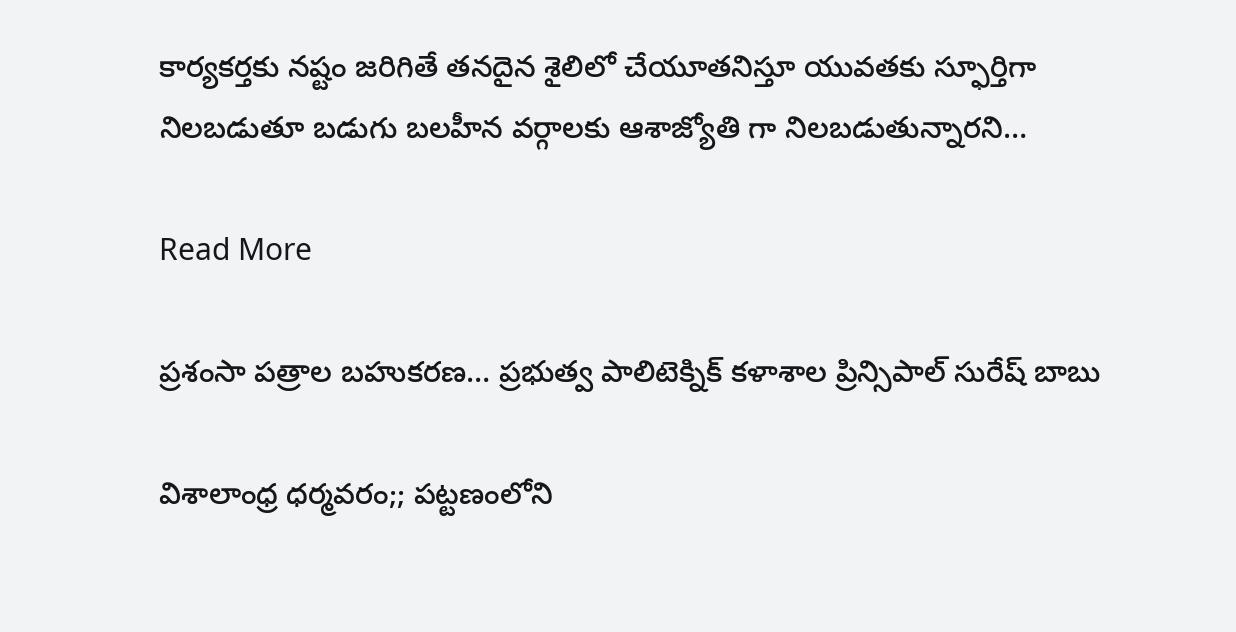కార్యకర్తకు నష్టం జరిగితే తనదైన శైలిలో చేయూతనిస్తూ యువతకు స్ఫూర్తిగా నిలబడుతూ బడుగు బలహీన వర్గాలకు ఆశాజ్యోతి గా నిలబడుతున్నారని…

Read More

ప్రశంసా పత్రాల బహుకరణ… ప్రభుత్వ పాలిటెక్నిక్ కళాశాల ప్రిన్సిపాల్ సురేష్ బాబు

విశాలాంధ్ర ధర్మవరం;; పట్టణంలోని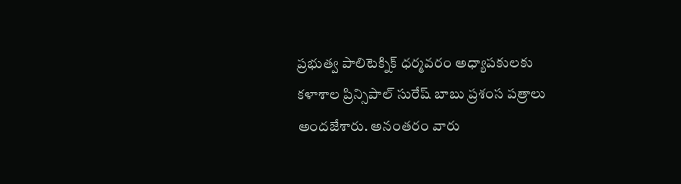ప్రభుత్వ పాలిటెక్నిక్ ధర్మవరం అధ్యాపకులకు కళాశాల ప్రిన్సిపాల్ సురేష్ బాబు ప్రశంస పత్రాలు అందజేశారు. అనంతరం వారు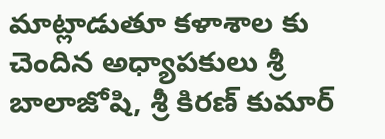మాట్లాడుతూ కళాశాల కు చెందిన అధ్యాపకులు శ్రీ బాలాజోషి, శ్రీ కిరణ్ కుమార్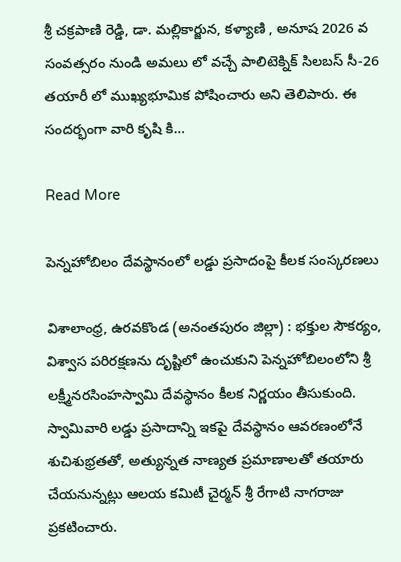శ్రీ చక్రపాణి రెడ్డి, డా. మల్లికార్జున, కళ్యాణి , అనూష 2026 వ సంవత్సరం నుండి అమలు లో వచ్చే పాలిటెక్నిక్ సిలబస్ సీ-26 తయారీ లో ముఖ్యభూమిక పోషించారు అని తెలిపారు. ఈ సందర్భంగా వారి కృషి కి…

Read More

పెన్నహోబిలం దేవస్థానంలో లడ్డు ప్రసాదంపై కీలక సంస్కరణలు

విశాలాంధ్ర, ఉరవకొండ (అనంతపురం జిల్లా) : భక్తుల సౌకర్యం, విశ్వాస పరిరక్షణను దృష్టిలో ఉంచుకుని పెన్నహోబిలంలోని శ్రీ లక్ష్మీనరసింహస్వామి దేవస్థానం కీలక నిర్ణయం తీసుకుంది. స్వామివారి లడ్డు ప్రసాదాన్ని ఇకపై దేవస్థానం ఆవరణంలోనే శుచిశుభ్రతతో, అత్యున్నత నాణ్యత ప్రమాణాలతో తయారు చేయనున్నట్లు ఆలయ కమిటీ చైర్మన్ శ్రీ రేగాటి నాగరాజు ప్రకటించారు.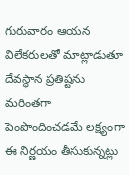గురువారం ఆయన విలేకరులతో మాట్లాడుతూ దేవస్థాన ప్రతిష్టను మరింతగా పెంపొందించడమే లక్ష్యంగా ఈ నిర్ణయం తీసుకున్నట్లు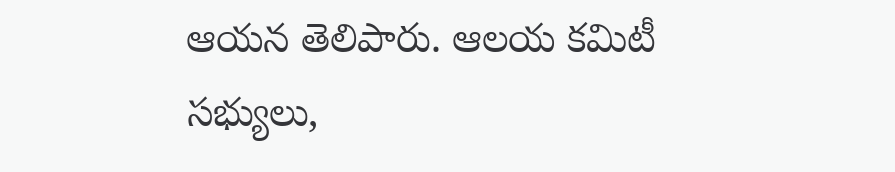ఆయన తెలిపారు. ఆలయ కమిటీ సభ్యులు,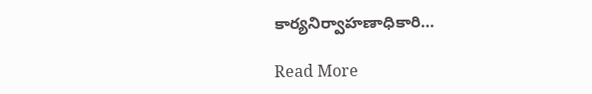కార్యనిర్వాహణాధికారి…

Read More